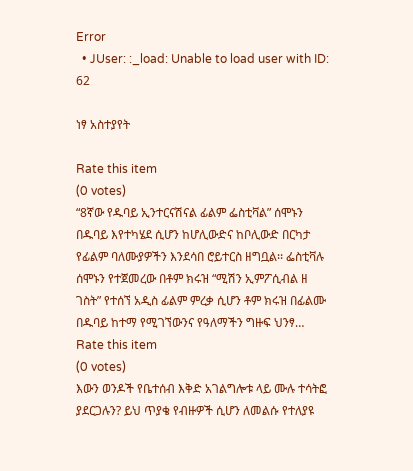Error
  • JUser: :_load: Unable to load user with ID: 62

ነፃ አስተያየት

Rate this item
(0 votes)
“8ኛው የዱባይ ኢንተርናሽናል ፊልም ፌስቲቫል” ሰሞኑን በዱባይ እየተካሄደ ሲሆን ከሆሊውድና ከቦሊውድ በርካታ የፊልም ባለሙያዎችን እንደሳበ ሮይተርስ ዘግቧል፡፡ ፌስቲቫሉ ሰሞኑን የተጀመረው በቶም ክሩዝ “ሚሽን ኢምፖሲብል ዘ ገስት” የተሰኘ አዲስ ፊልም ምረቃ ሲሆን ቶም ክሩዝ በፊልሙ በዱባይ ከተማ የሚገኘውንና የዓለማችን ግዙፍ ህንፃ…
Rate this item
(0 votes)
እውን ወንዶች የቤተሰብ እቅድ አገልግሎቱ ላይ ሙሉ ተሳትፎ ያደርጋሉን? ይህ ጥያቄ የብዙዎች ሲሆን ለመልሱ የተለያዩ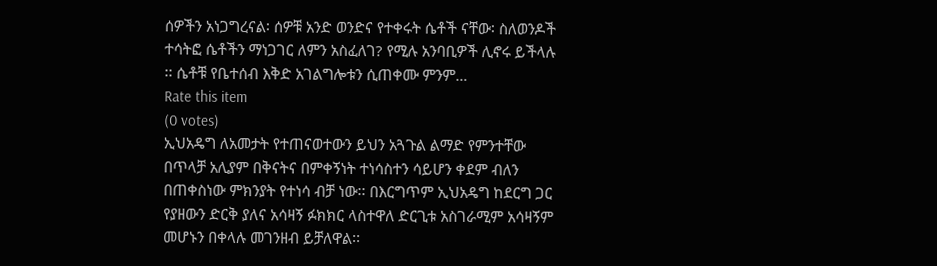ሰዎችን አነጋግረናል፡ ሰዎቹ አንድ ወንድና የተቀሩት ሴቶች ናቸው፡ ስለወንዶች ተሳትፎ ሴቶችን ማነጋገር ለምን አስፈለገ? የሚሉ አንባቢዎች ሊኖሩ ይችላሉ ፡፡ ሴቶቹ የቤተሰብ እቅድ አገልግሎቱን ሲጠቀሙ ምንም…
Rate this item
(0 votes)
ኢህአዴግ ለአመታት የተጠናወተውን ይህን አጓጉል ልማድ የምንተቸው በጥላቻ አሊያም በቅናትና በምቀኝነት ተነሳስተን ሳይሆን ቀደም ብለን በጠቀስነው ምክንያት የተነሳ ብቻ ነው፡፡ በእርግጥም ኢህአዴግ ከደርግ ጋር የያዘውን ድርቅ ያለና አሳዛኝ ፉክክር ላስተዋለ ድርጊቱ አስገራሚም አሳዛኝም መሆኑን በቀላሉ መገንዘብ ይቻለዋል፡፡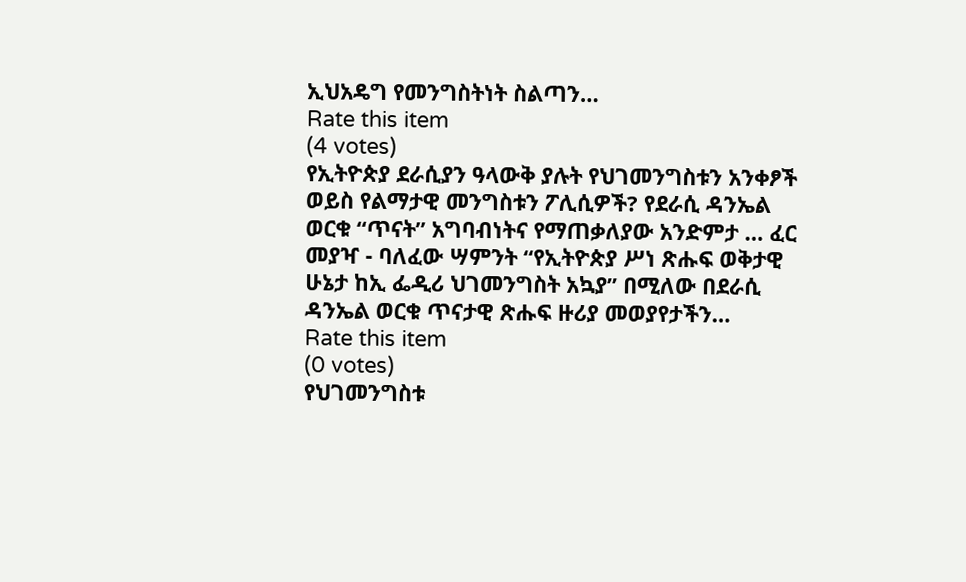ኢህአዴግ የመንግስትነት ስልጣን…
Rate this item
(4 votes)
የኢትዮጵያ ደራሲያን ዓላውቅ ያሉት የህገመንግስቱን አንቀፆች ወይስ የልማታዊ መንግስቱን ፖሊሲዎች? የደራሲ ዳንኤል ወርቁ “ጥናት” አግባብነትና የማጠቃለያው አንድምታ … ፈር መያዣ - ባለፈው ሣምንት “የኢትዮጵያ ሥነ ጽሑፍ ወቅታዊ ሁኔታ ከኢ ፌዲሪ ህገመንግስት አኳያ” በሚለው በደራሲ ዳንኤል ወርቁ ጥናታዊ ጽሑፍ ዙሪያ መወያየታችን…
Rate this item
(0 votes)
የህገመንግስቱ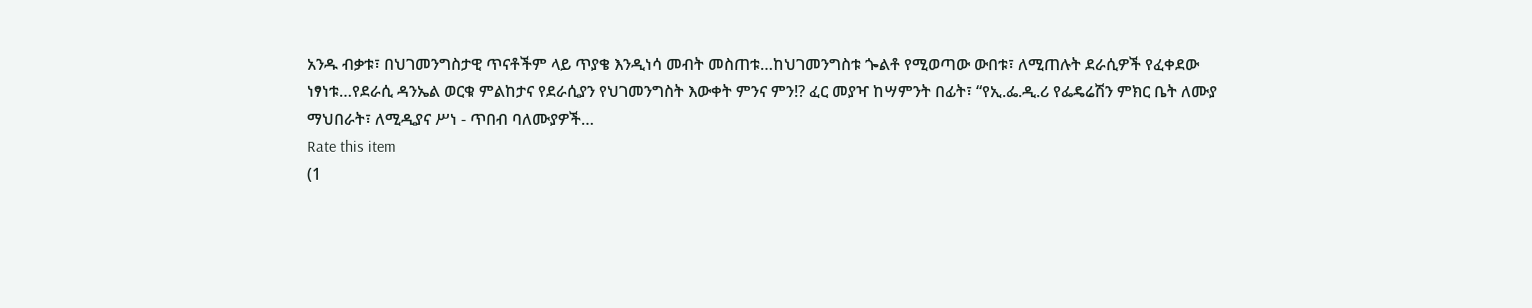አንዱ ብቃቱ፣ በህገመንግስታዊ ጥናቶችም ላይ ጥያቄ እንዲነሳ መብት መስጠቱ…ከህገመንግስቱ ጐልቶ የሚወጣው ውበቱ፣ ለሚጠሉት ደራሲዎች የፈቀደው ነፃነቱ…የደራሲ ዳንኤል ወርቁ ምልከታና የደራሲያን የህገመንግስት እውቀት ምንና ምን!? ፈር መያዣ ከሣምንት በፊት፣ “የኢ.ፌ.ዲ.ሪ የፌዴሬሽን ምክር ቤት ለሙያ ማህበራት፣ ለሚዲያና ሥነ - ጥበብ ባለሙያዎች…
Rate this item
(1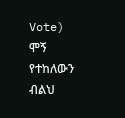Vote)
ሞኝ የተከለውን ብልህ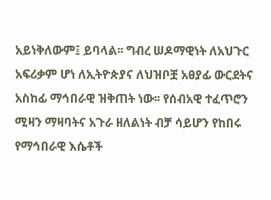አይነቅለውም፤ ይባላል፡፡ ግብረ ሠዶማዊነት ለአህጉር አፍሪቃም ሆነ ለኢትዮጵያና ለህዝቦቿ አፀያፊ ውርደትና አስከፊ ማኅበራዊ ዝቅጠት ነው፡፡ የሰብአዊ ተፈጥሮን ሚዛን ማዛባትና አጉራ ዘለልነት ብቻ ሳይሆን የከበሩ የማኅበራዊ እሴቶች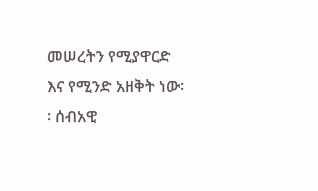መሠረትን የሚያዋርድ እና የሚንድ አዘቅት ነው፡፡ ሰብአዊ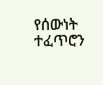የሰውነት ተፈጥሮን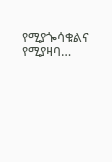የሚያጐሳቁልና የሚያዛባ…